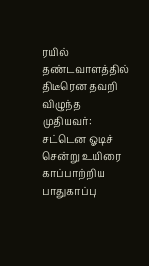ரயில் தண்டவாளத்தில் திடீரென தவறி விழுந்த முதியவர்: சட்டென ஓடிச் சென்று உயிரை காப்பாற்றிய பாதுகாப்பு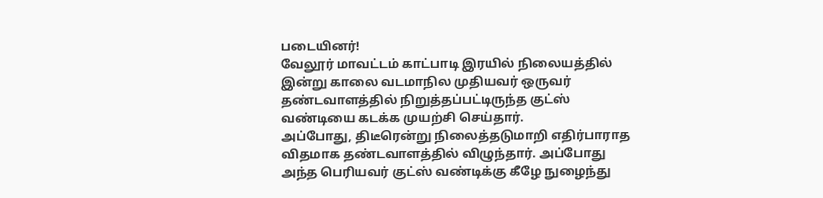படையினர்!
வேலூர் மாவட்டம் காட்பாடி இரயில் நிலையத்தில் இன்று காலை வடமாநில முதியவர் ஒருவர் தண்டவாளத்தில் நிறுத்தப்பட்டிருந்த குட்ஸ் வண்டியை கடக்க முயற்சி செய்தார்.
அப்போது, திடீரென்று நிலைத்தடுமாறி எதிர்பாராத விதமாக தண்டவாளத்தில் விழுந்தார். அப்போது அந்த பெரியவர் குட்ஸ் வண்டிக்கு கீழே நுழைந்து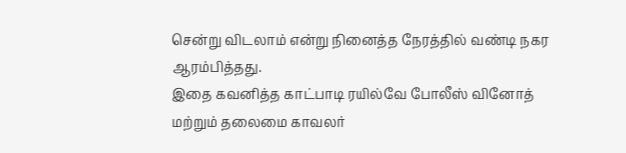சென்று விடலாம் என்று நினைத்த நேரத்தில் வண்டி நகர ஆரம்பித்தது.
இதை கவனித்த காட்பாடி ரயில்வே போலீஸ் வினோத் மற்றும் தலைமை காவலர்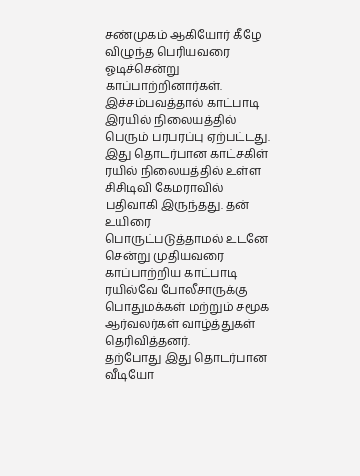சண்முகம் ஆகியோர் கீழே விழுந்த பெரியவரை ஓடிச்சென்று காப்பாற்றினார்கள். இச்சம்பவத்தால் காட்பாடி இரயில் நிலையத்தில் பெரும் பரபரப்பு ஏற்பட்டது.
இது தொடர்பான காட்சகிள் ரயில் நிலையத்தில் உள்ள சிசிடிவி கேமராவில் பதிவாகி இருந்தது. தன் உயிரை பொருட்படுத்தாமல் உடனே சென்று முதியவரை காப்பாற்றிய காட்பாடி ரயில்வே போலீசாருக்கு பொதுமக்கள் மற்றும் சமூக ஆர்வலர்கள் வாழ்த்துகள் தெரிவித்தனர்.
தற்போது இது தொடர்பான வீடியோ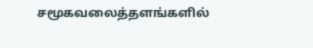சமூகவலைத்தளங்களில்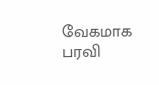வேகமாக பரவி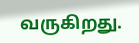வருகிறது.